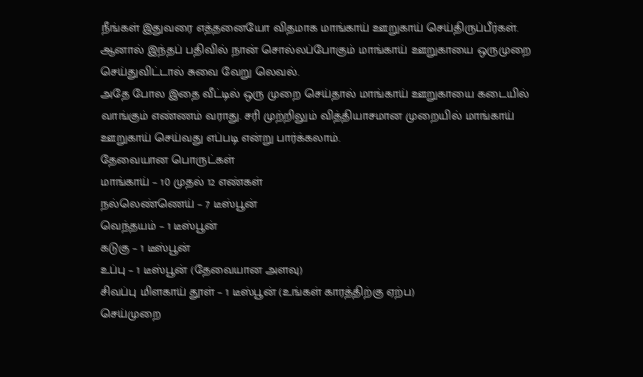நீங்கள் இதுவரை எத்தனையோ விதமாக மாங்காய் ஊறுகாய் செய்திருப்பீர்கள். ஆனால் இந்தப் பதிவில் நான் சொல்லப்போகும் மாங்காய் ஊறுகாயை ஒருமுறை செய்துவிட்டால் சுவை வேறு லெவல்.
அதே போல இதை வீட்டில் ஒரு முறை செய்தால் மாங்காய் ஊறுகாயை கடையில் வாங்கும் எண்ணம் வராது. சரி முற்றிலும் வித்தியாசமான முறையில் மாங்காய் ஊறுகாய் செய்வது எப்படி என்று பார்க்கலாம்.
தேவையான பொருட்கள்
மாங்காய் – 10 முதல் 12 எண்கள்
நல்லெண்ணெய் – 7 டீஸ்பூன்
வெந்தயம் – 1 டீஸ்பூன்
கடுகு – 1 டீஸ்பூன்
உப்பு – 1 டீஸ்பூன் (தேவையான அளவு)
சிவப்பு மிளகாய் தூள் – 1 டீஸ்பூன் (உங்கள் காரத்திற்கு ஏற்ப)
செய்முறை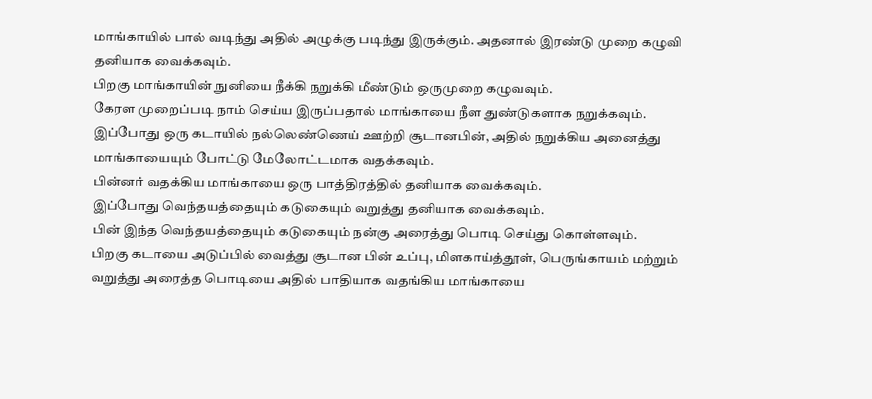மாங்காயில் பால் வடிந்து அதில் அழுக்கு படிந்து இருக்கும். அதனால் இரண்டு முறை கழுவி தனியாக வைக்கவும்.
பிறகு மாங்காயின் நுனியை நீக்கி நறுக்கி மீண்டும் ஒருமுறை கழுவவும்.
கேரள முறைப்படி நாம் செய்ய இருப்பதால் மாங்காயை நீள துண்டுகளாக நறுக்கவும்.
இப்போது ஒரு கடாயில் நல்லெண்ணெய் ஊற்றி சூடானபின், அதில் நறுக்கிய அனைத்து மாங்காயையும் போட்டு மேலோட்டமாக வதக்கவும்.
பின்னர் வதக்கிய மாங்காயை ஒரு பாத்திரத்தில் தனியாக வைக்கவும்.
இப்போது வெந்தயத்தையும் கடுகையும் வறுத்து தனியாக வைக்கவும்.
பின் இந்த வெந்தயத்தையும் கடுகையும் நன்கு அரைத்து பொடி செய்து கொள்ளவும்.
பிறகு கடாயை அடுப்பில் வைத்து சூடான பின் உப்பு, மிளகாய்த்தூள், பெருங்காயம் மற்றும் வறுத்து அரைத்த பொடியை அதில் பாதியாக வதங்கிய மாங்காயை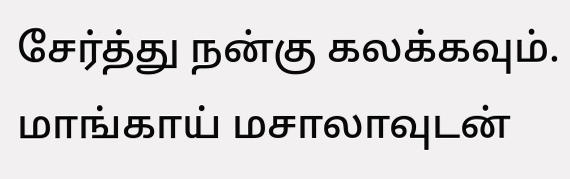சேர்த்து நன்கு கலக்கவும்.
மாங்காய் மசாலாவுடன்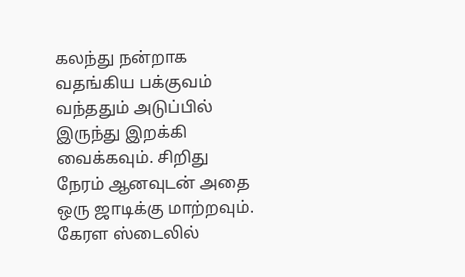கலந்து நன்றாக வதங்கிய பக்குவம் வந்ததும் அடுப்பில் இருந்து இறக்கி வைக்கவும். சிறிது நேரம் ஆனவுடன் அதை ஒரு ஜாடிக்கு மாற்றவும்.
கேரள ஸ்டைலில்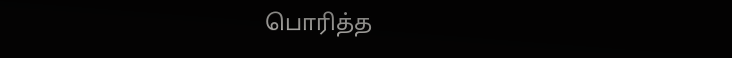பொரித்த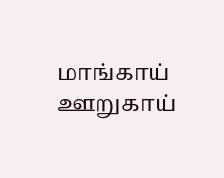மாங்காய் ஊறுகாய்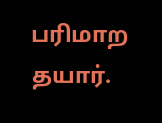பரிமாற தயார்.